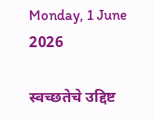Monday, 1 June 2026

स्वच्छतेचे उद्दिष्ट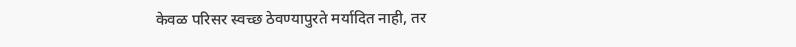केवळ परिसर स्वच्छ ठेवण्यापुरते मर्यादित नाही, तर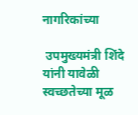नागरिकांच्या

 उपमुख्यमंत्री शिंदे यांनी यावेळी स्वच्छतेच्या मूळ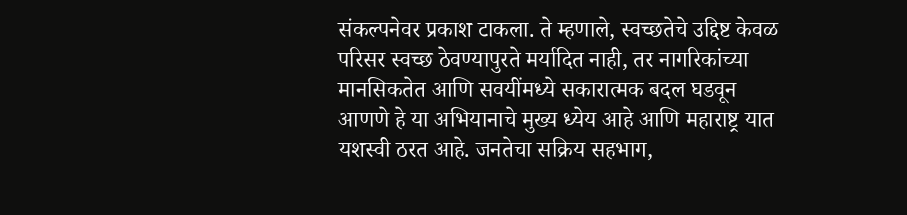संकल्पनेवर प्रकाश टाकला. ते म्हणाले, स्वच्छतेचे उद्दिष्ट केवळ परिसर स्वच्छ ठेवण्यापुरते मर्यादित नाही, तर नागरिकांच्या मानसिकतेत आणि सवयींमध्ये सकारात्मक बदल घडवून आणणे हे या अभियानाचे मुख्य ध्येय आहे आणि महाराष्ट्र यात यशस्वी ठरत आहे. जनतेचा सक्रिय सहभाग,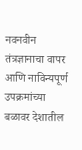नवनवीन तंत्रज्ञानाचा वापर आणि नाविन्यपूर्ण उपक्रमांच्या बळावर देशातील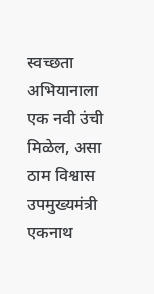स्वच्छता अभियानाला एक नवी उंची मिळेल, असा ठाम विश्वास उपमुख्यमंत्री एकनाथ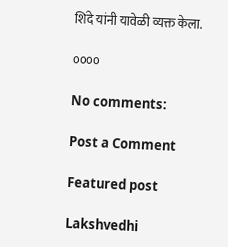शिंदे यांनी यावेळी व्यक्त केला.

००००

No comments:

Post a Comment

Featured post

Lakshvedhi